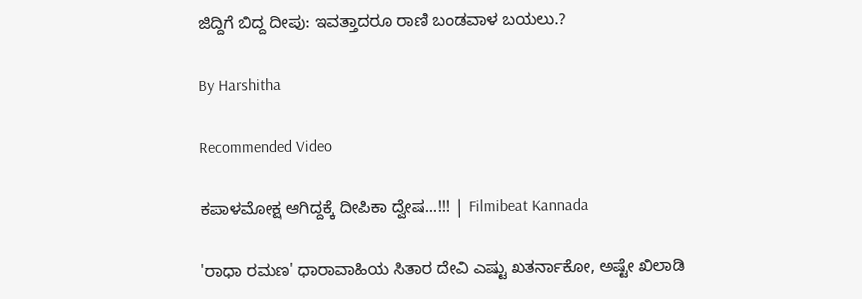ಜಿದ್ದಿಗೆ ಬಿದ್ದ ದೀಪು: ಇವತ್ತಾದರೂ ರಾಣಿ ಬಂಡವಾಳ ಬಯಲು.?

By Harshitha

Recommended Video

ಕಪಾಳಮೋಕ್ಷ ಆಗಿದ್ದಕ್ಕೆ ದೀಪಿಕಾ ದ್ವೇಷ...!!! | Filmibeat Kannada

'ರಾಧಾ ರಮಣ' ಧಾರಾವಾಹಿಯ ಸಿತಾರ ದೇವಿ ಎಷ್ಟು ಖತರ್ನಾಕೋ, ಅಷ್ಟೇ ಖಿಲಾಡಿ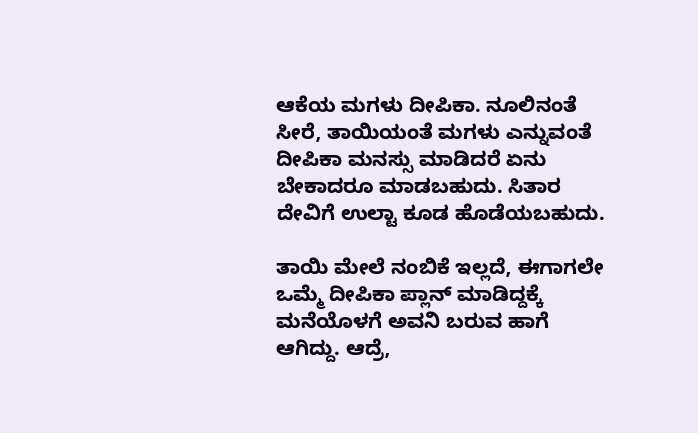ಆಕೆಯ ಮಗಳು ದೀಪಿಕಾ. ನೂಲಿನಂತೆ ಸೀರೆ, ತಾಯಿಯಂತೆ ಮಗಳು ಎನ್ನುವಂತೆ ದೀಪಿಕಾ ಮನಸ್ಸು ಮಾಡಿದರೆ ಏನು ಬೇಕಾದರೂ ಮಾಡಬಹುದು. ಸಿತಾರ ದೇವಿಗೆ ಉಲ್ಟಾ ಕೂಡ ಹೊಡೆಯಬಹುದು.

ತಾಯಿ ಮೇಲೆ ನಂಬಿಕೆ ಇಲ್ಲದೆ, ಈಗಾಗಲೇ ಒಮ್ಮೆ ದೀಪಿಕಾ ಪ್ಲಾನ್ ಮಾಡಿದ್ದಕ್ಕೆ ಮನೆಯೊಳಗೆ ಅವನಿ ಬರುವ ಹಾಗೆ ಆಗಿದ್ದು. ಆದ್ರೆ,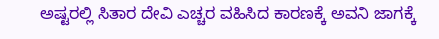ಅಷ್ಟರಲ್ಲಿ ಸಿತಾರ ದೇವಿ ಎಚ್ಚರ ವಹಿಸಿದ ಕಾರಣಕ್ಕೆ ಅವನಿ ಜಾಗಕ್ಕೆ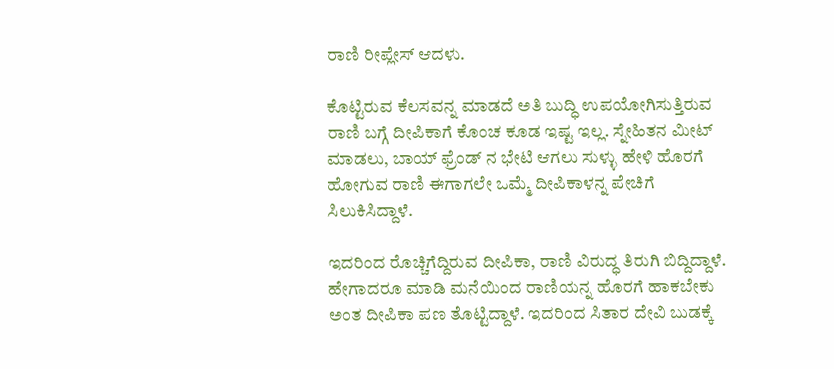ರಾಣಿ ರೀಪ್ಲೇಸ್ ಆದಳು.

ಕೊಟ್ಟಿರುವ ಕೆಲಸವನ್ನ ಮಾಡದೆ ಅತಿ ಬುದ್ಧಿ ಉಪಯೋಗಿಸುತ್ತಿರುವ ರಾಣಿ ಬಗ್ಗೆ ದೀಪಿಕಾಗೆ ಕೊಂಚ ಕೂಡ ಇಷ್ಟ ಇಲ್ಲ. ಸ್ನೇಹಿತನ ಮೀಟ್ ಮಾಡಲು, ಬಾಯ್ ಫ್ರೆಂಡ್ ನ ಭೇಟಿ ಆಗಲು ಸುಳ್ಳು ಹೇಳಿ ಹೊರಗೆ ಹೋಗುವ ರಾಣಿ ಈಗಾಗಲೇ ಒಮ್ಮೆ ದೀಪಿಕಾಳನ್ನ ಪೇಚಿಗೆ ಸಿಲುಕಿಸಿದ್ದಾಳೆ.

ಇದರಿಂದ ರೊಚ್ಚಿಗೆದ್ದಿರುವ ದೀಪಿಕಾ, ರಾಣಿ ವಿರುದ್ಧ ತಿರುಗಿ ಬಿದ್ದಿದ್ದಾಳೆ. ಹೇಗಾದರೂ ಮಾಡಿ ಮನೆಯಿಂದ ರಾಣಿಯನ್ನ ಹೊರಗೆ ಹಾಕಬೇಕು ಅಂತ ದೀಪಿಕಾ ಪಣ ತೊಟ್ಟಿದ್ದಾಳೆ. ಇದರಿಂದ ಸಿತಾರ ದೇವಿ ಬುಡಕ್ಕೆ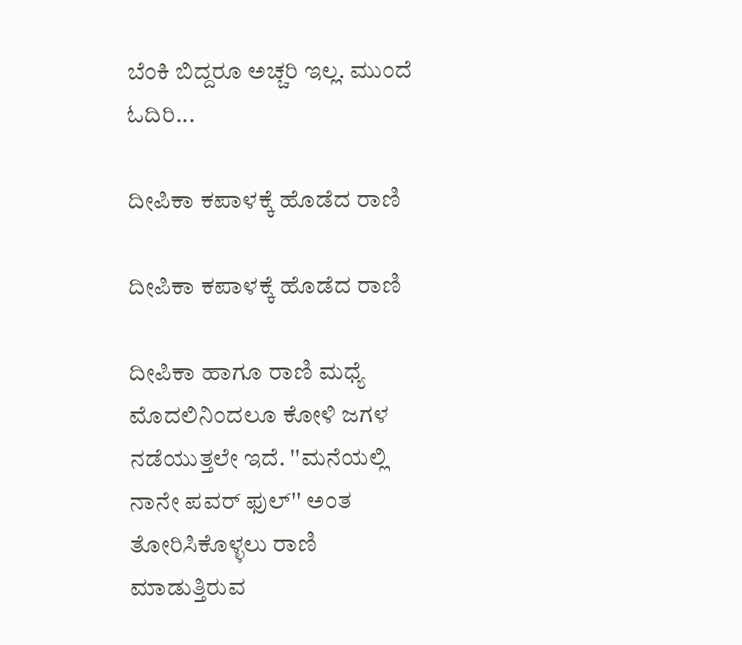ಬೆಂಕಿ ಬಿದ್ದರೂ ಅಚ್ಚರಿ ಇಲ್ಲ. ಮುಂದೆ ಓದಿರಿ...

ದೀಪಿಕಾ ಕಪಾಳಕ್ಕೆ ಹೊಡೆದ ರಾಣಿ

ದೀಪಿಕಾ ಕಪಾಳಕ್ಕೆ ಹೊಡೆದ ರಾಣಿ

ದೀಪಿಕಾ ಹಾಗೂ ರಾಣಿ ಮಧ್ಯೆ ಮೊದಲಿನಿಂದಲೂ ಕೋಳಿ ಜಗಳ ನಡೆಯುತ್ತಲೇ ಇದೆ. ''ಮನೆಯಲ್ಲಿ ನಾನೇ ಪವರ್ ಫುಲ್'' ಅಂತ ತೋರಿಸಿಕೊಳ್ಳಲು ರಾಣಿ ಮಾಡುತ್ತಿರುವ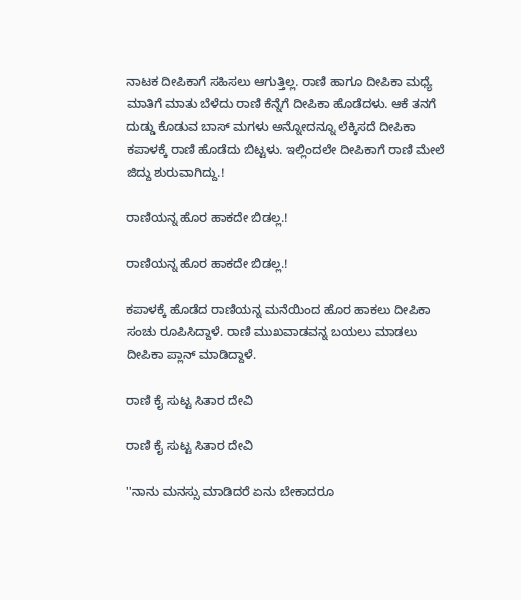ನಾಟಕ ದೀಪಿಕಾಗೆ ಸಹಿಸಲು ಆಗುತ್ತಿಲ್ಲ. ರಾಣಿ ಹಾಗೂ ದೀಪಿಕಾ ಮಧ್ಯೆ ಮಾತಿಗೆ ಮಾತು ಬೆಳೆದು ರಾಣಿ ಕೆನ್ನೆಗೆ ದೀಪಿಕಾ ಹೊಡೆದಳು. ಆಕೆ ತನಗೆ ದುಡ್ಡು ಕೊಡುವ ಬಾಸ್ ಮಗಳು ಅನ್ನೋದನ್ನೂ ಲೆಕ್ಕಿಸದೆ ದೀಪಿಕಾ ಕಪಾಳಕ್ಕೆ ರಾಣಿ ಹೊಡೆದು ಬಿಟ್ಟಳು. ಇಲ್ಲಿಂದಲೇ ದೀಪಿಕಾಗೆ ರಾಣಿ ಮೇಲೆ ಜಿದ್ದು ಶುರುವಾಗಿದ್ದು.!

ರಾಣಿಯನ್ನ ಹೊರ ಹಾಕದೇ ಬಿಡಲ್ಲ.!

ರಾಣಿಯನ್ನ ಹೊರ ಹಾಕದೇ ಬಿಡಲ್ಲ.!

ಕಪಾಳಕ್ಕೆ ಹೊಡೆದ ರಾಣಿಯನ್ನ ಮನೆಯಿಂದ ಹೊರ ಹಾಕಲು ದೀಪಿಕಾ ಸಂಚು ರೂಪಿಸಿದ್ದಾಳೆ. ರಾಣಿ ಮುಖವಾಡವನ್ನ ಬಯಲು ಮಾಡಲು ದೀಪಿಕಾ ಪ್ಲಾನ್ ಮಾಡಿದ್ದಾಳೆ.

ರಾಣಿ ಕೈ ಸುಟ್ಟ ಸಿತಾರ ದೇವಿ

ರಾಣಿ ಕೈ ಸುಟ್ಟ ಸಿತಾರ ದೇವಿ

''ನಾನು ಮನಸ್ಸು ಮಾಡಿದರೆ ಏನು ಬೇಕಾದರೂ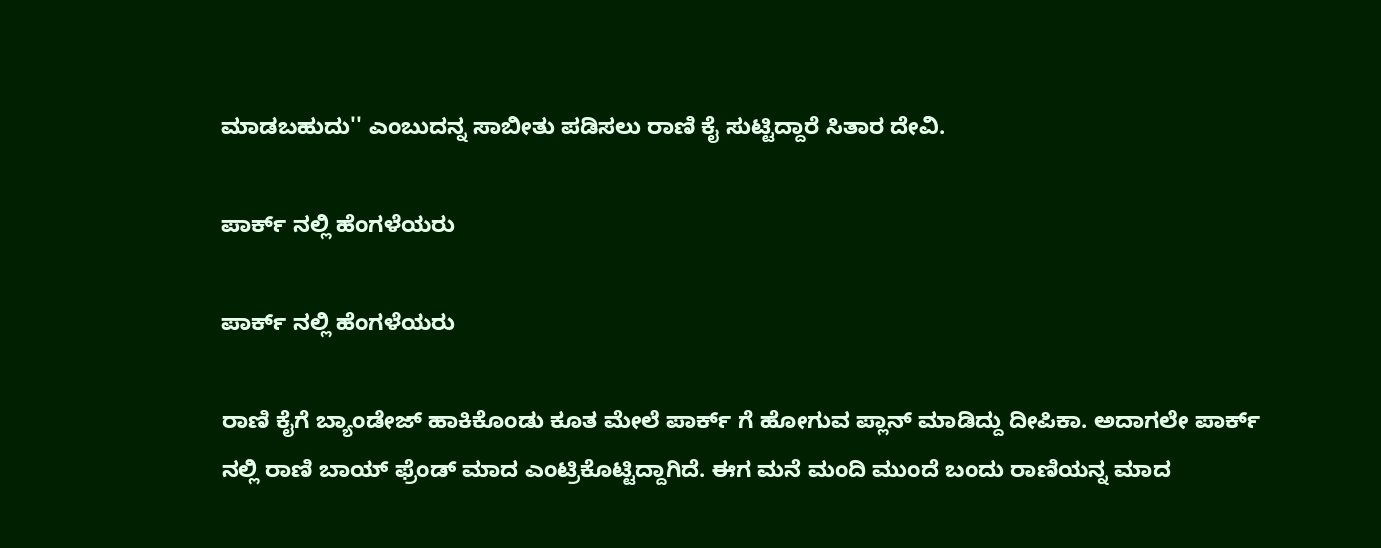ಮಾಡಬಹುದು'' ಎಂಬುದನ್ನ ಸಾಬೀತು ಪಡಿಸಲು ರಾಣಿ ಕೈ ಸುಟ್ಟಿದ್ದಾರೆ ಸಿತಾರ ದೇವಿ.

ಪಾರ್ಕ್ ನಲ್ಲಿ ಹೆಂಗಳೆಯರು

ಪಾರ್ಕ್ ನಲ್ಲಿ ಹೆಂಗಳೆಯರು

ರಾಣಿ ಕೈಗೆ ಬ್ಯಾಂಡೇಜ್ ಹಾಕಿಕೊಂಡು ಕೂತ ಮೇಲೆ ಪಾರ್ಕ್ ಗೆ ಹೋಗುವ ಪ್ಲಾನ್ ಮಾಡಿದ್ದು ದೀಪಿಕಾ. ಅದಾಗಲೇ ಪಾರ್ಕ್ ನಲ್ಲಿ ರಾಣಿ ಬಾಯ್ ಫ್ರೆಂಡ್ ಮಾದ ಎಂಟ್ರಿಕೊಟ್ಟಿದ್ದಾಗಿದೆ. ಈಗ ಮನೆ ಮಂದಿ ಮುಂದೆ ಬಂದು ರಾಣಿಯನ್ನ ಮಾದ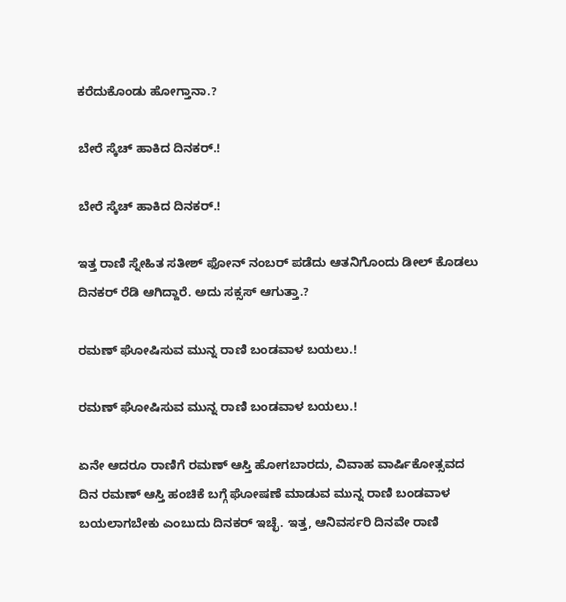ಕರೆದುಕೊಂಡು ಹೋಗ್ತಾನಾ.?

ಬೇರೆ ಸ್ಕೆಚ್ ಹಾಕಿದ ದಿನಕರ್.!

ಬೇರೆ ಸ್ಕೆಚ್ ಹಾಕಿದ ದಿನಕರ್.!

ಇತ್ತ ರಾಣಿ ಸ್ನೇಹಿತ ಸತೀಶ್ ಫೋನ್ ನಂಬರ್ ಪಡೆದು ಆತನಿಗೊಂದು ಡೀಲ್ ಕೊಡಲು ದಿನಕರ್ ರೆಡಿ ಆಗಿದ್ದಾರೆ. ಅದು ಸಕ್ಸಸ್ ಆಗುತ್ತಾ.?

ರಮಣ್ ಘೋಷಿಸುವ ಮುನ್ನ ರಾಣಿ ಬಂಡವಾಳ ಬಯಲು.!

ರಮಣ್ ಘೋಷಿಸುವ ಮುನ್ನ ರಾಣಿ ಬಂಡವಾಳ ಬಯಲು.!

ಏನೇ ಆದರೂ ರಾಣಿಗೆ ರಮಣ್ ಆಸ್ತಿ ಹೋಗಬಾರದು, ವಿವಾಹ ವಾರ್ಷಿಕೋತ್ಸವದ ದಿನ ರಮಣ್ ಆಸ್ತಿ ಹಂಚಿಕೆ ಬಗ್ಗೆ ಘೋಷಣೆ ಮಾಡುವ ಮುನ್ನ ರಾಣಿ ಬಂಡವಾಳ ಬಯಲಾಗಬೇಕು ಎಂಬುದು ದಿನಕರ್ ಇಚ್ಛೆ. ಇತ್ತ, ಆನಿವರ್ಸರಿ ದಿನವೇ ರಾಣಿ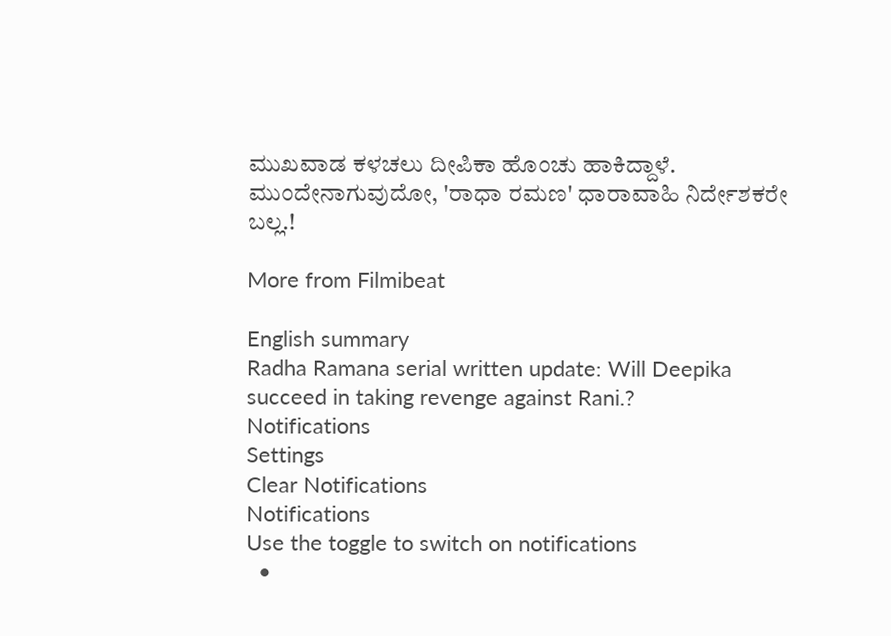ಮುಖವಾಡ ಕಳಚಲು ದೀಪಿಕಾ ಹೊಂಚು ಹಾಕಿದ್ದಾಳೆ. ಮುಂದೇನಾಗುವುದೋ, 'ರಾಧಾ ರಮಣ' ಧಾರಾವಾಹಿ ನಿರ್ದೇಶಕರೇ ಬಲ್ಲ.!

More from Filmibeat

English summary
Radha Ramana serial written update: Will Deepika succeed in taking revenge against Rani.?
Notifications
Settings
Clear Notifications
Notifications
Use the toggle to switch on notifications
  •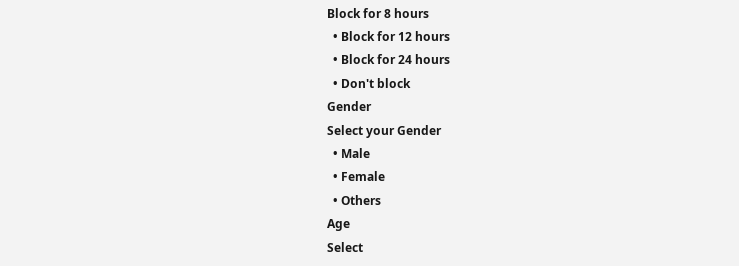Block for 8 hours
  • Block for 12 hours
  • Block for 24 hours
  • Don't block
Gender
Select your Gender
  • Male
  • Female
  • Others
Age
Select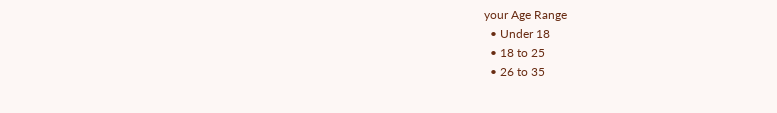your Age Range
  • Under 18
  • 18 to 25
  • 26 to 35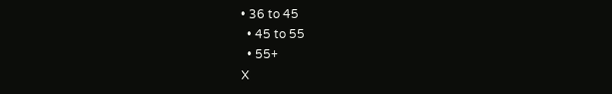• 36 to 45
  • 45 to 55
  • 55+
X